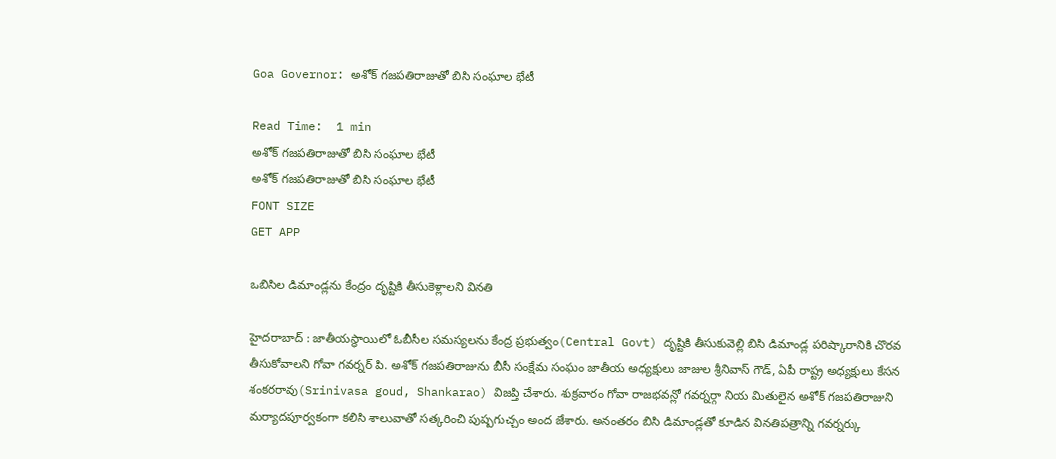Goa Governor: అశోక్ గజపతిరాజుతో బిసి సంఘాల భేటీ

Read Time:  1 min
అశోక్ గజపతిరాజుతో బిసి సంఘాల భేటీ
అశోక్ గజపతిరాజుతో బిసి సంఘాల భేటీ
FONT SIZE
GET APP

ఒబిసిల డిమాండ్లను కేంద్రం దృష్టికి తీసుకెళ్లాలని వినతి

హైదరాబాద్ : జాతీయస్థాయిలో ఓబీసీల సమస్యలను కేంద్ర ప్రభుత్వం(Central Govt) దృష్టికి తీసుకువెల్లి బిసి డిమాండ్ల పరిష్కారానికి చొరవ తీసుకోవాలని గోవా గవర్నర్ పి. అశోక్ గజపతిరాజును బీసీ సంక్షేమ సంఘం జాతీయ అధ్యక్షులు జాజుల శ్రీనివాస్ గౌడ్, ఏపీ రాష్ట్ర అధ్యక్షులు కేసన శంకరరావు(Srinivasa goud, Shankarao) విజప్తి చేశారు. శుక్రవారం గోవా రాజభవన్లో గవర్నర్గా నియ మితులైన అశోక్ గజపతిరాజుని మర్యాదపూర్వకంగా కలిసి శాలువాతో సత్కరించి పుష్పగుచ్చం అంద జేశారు. అనంతరం బిసి డిమాండ్లతో కూడిన వినతిపత్రాన్ని గవర్నర్కు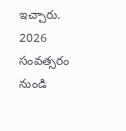ఇచ్చారు. 2026 సంవత్సరం నుండి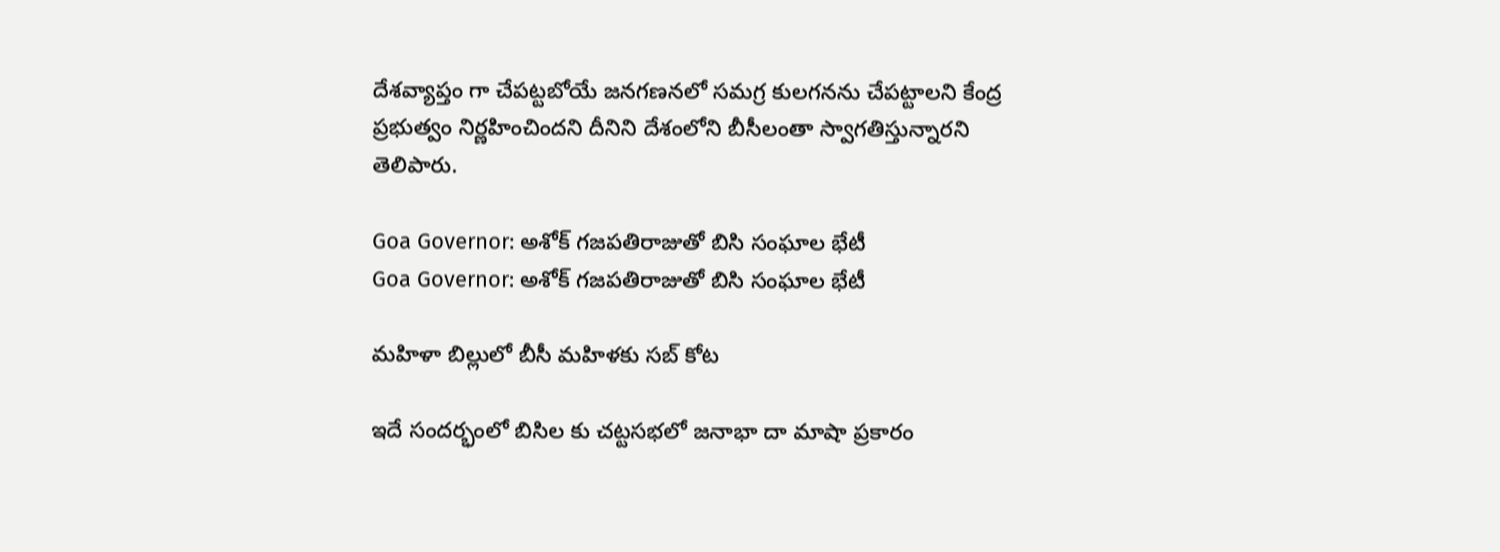దేశవ్యాప్తం గా చేపట్టబోయే జనగణనలో సమగ్ర కులగనను చేపట్టాలని కేంద్ర ప్రభుత్వం నిర్ణహించిందని దీనిని దేశంలోని బీసీలంతా స్వాగతిస్తున్నారని తెలిపారు.

Goa Governor: అశోక్ గజపతిరాజుతో బిసి సంఘాల భేటీ
Goa Governor: అశోక్ గజపతిరాజుతో బిసి సంఘాల భేటీ

మహిళా బిల్లులో బీసీ మహిళకు సబ్ కోట

ఇదే సందర్భంలో బిసిల కు చట్టసభలో జనాభా దా మాషా ప్రకారం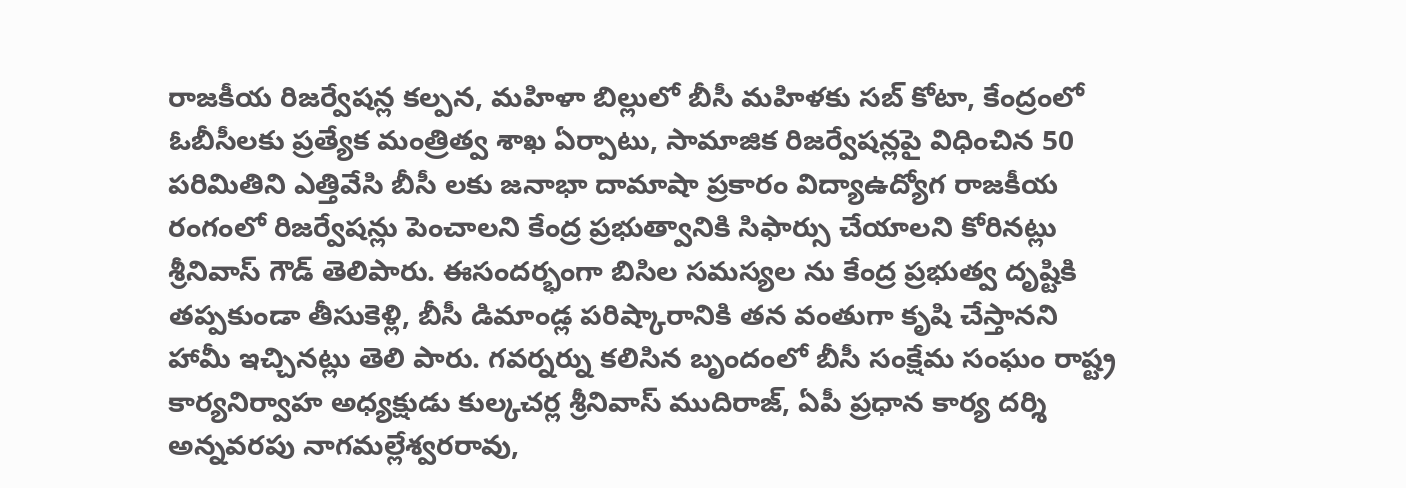రాజకీయ రిజర్వేషన్ల కల్పన, మహిళా బిల్లులో బీసీ మహిళకు సబ్ కోటా, కేంద్రంలో ఓబీసీలకు ప్రత్యేక మంత్రిత్వ శాఖ ఏర్పాటు, సామాజిక రిజర్వేషన్లపై విధించిన 50 పరిమితిని ఎత్తివేసి బీసీ లకు జనాభా దామాషా ప్రకారం విద్యాఉద్యోగ రాజకీయ రంగంలో రిజర్వేషన్లు పెంచాలని కేంద్ర ప్రభుత్వానికి సిఫార్సు చేయాలని కోరినట్లు శ్రీనివాస్ గౌడ్ తెలిపారు. ఈసందర్భంగా బిసిల సమస్యల ను కేంద్ర ప్రభుత్వ దృష్టికి తప్పకుండా తీసుకెళ్లి, బీసీ డిమాండ్ల పరిష్కారానికి తన వంతుగా కృషి చేస్తానని హామీ ఇచ్చినట్లు తెలి పారు. గవర్నర్ను కలిసిన బృందంలో బీసీ సంక్షేమ సంఘం రాష్ట్ర కార్యనిర్వాహ అధ్యక్షుడు కుల్కచర్ల శ్రీనివాస్ ముదిరాజ్, ఏపీ ప్రధాన కార్య దర్శి అన్నవరపు నాగమల్లేశ్వరరావు,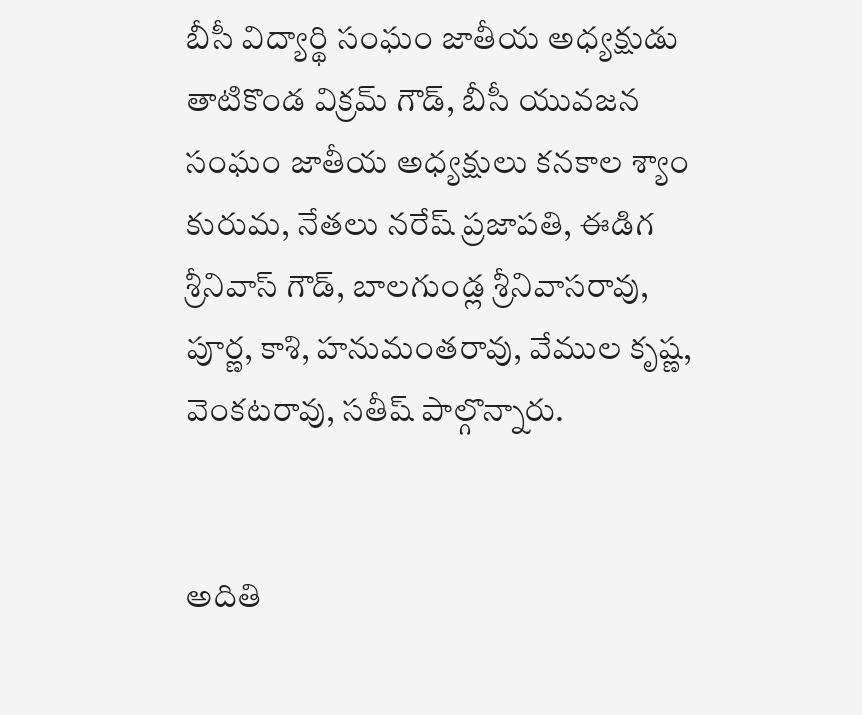బీసీ విద్యార్థి సంఘం జాతీయ అధ్యక్షుడు తాటికొండ విక్రమ్ గౌడ్, బీసీ యువజన సంఘం జాతీయ అధ్యక్షులు కనకాల శ్యాం కురుమ, నేతలు నరేష్ ప్రజాపతి, ఈడిగ శ్రీనివాస్ గౌడ్, బాలగుండ్ల శ్రీనివాసరావు, పూర్ణ, కాశి, హనుమంతరావు, వేముల కృష్ణ, వెంకటరావు, సతీష్ పాల్గొన్నారు.


అదితి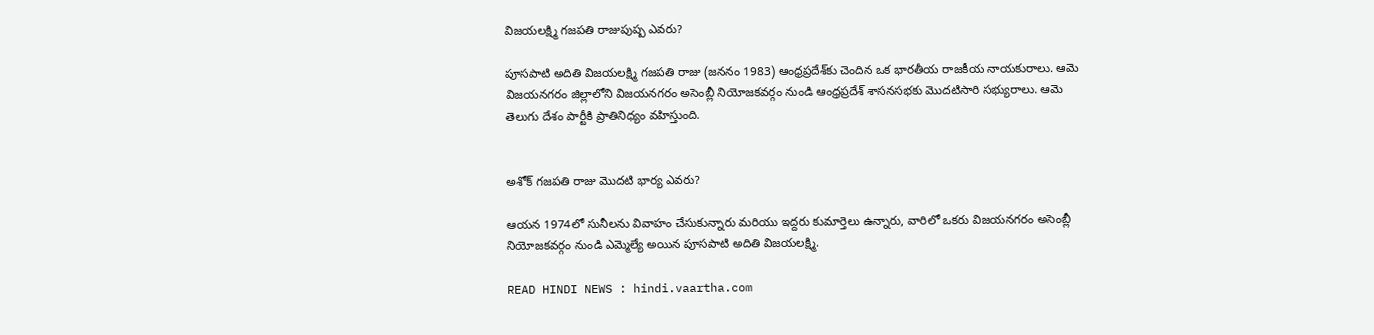విజయలక్ష్మి గజపతి రాజుపుష్ప ఎవరు?

పూసపాటి అదితి విజయలక్ష్మి గజపతి రాజు (జననం 1983) ఆంధ్రప్రదేశ్‌కు చెందిన ఒక భారతీయ రాజకీయ నాయకురాలు. ఆమె విజయనగరం జిల్లాలోని విజయనగరం అసెంబ్లీ నియోజకవర్గం నుండి ఆంధ్రప్రదేశ్ శాసనసభకు మొదటిసారి సభ్యురాలు. ఆమె తెలుగు దేశం పార్టీకి ప్రాతినిధ్యం వహిస్తుంది.


అశోక్ గజపతి రాజు మొదటి భార్య ఎవరు?

ఆయన 1974లో సునీలను వివాహం చేసుకున్నారు మరియు ఇద్దరు కుమార్తెలు ఉన్నారు, వారిలో ఒకరు విజయనగరం అసెంబ్లీ నియోజకవర్గం నుండి ఎమ్మెల్యే అయిన పూసపాటి అదితి విజయలక్ష్మి.

READ HINDI NEWS : hindi.vaartha.com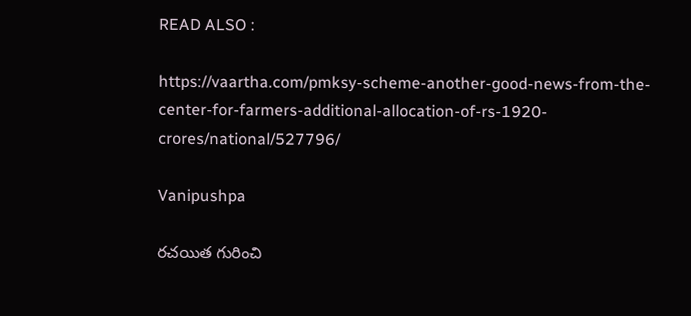READ ALSO :

https://vaartha.com/pmksy-scheme-another-good-news-from-the-center-for-farmers-additional-allocation-of-rs-1920-crores/national/527796/

Vanipushpa

రచయిత గురించి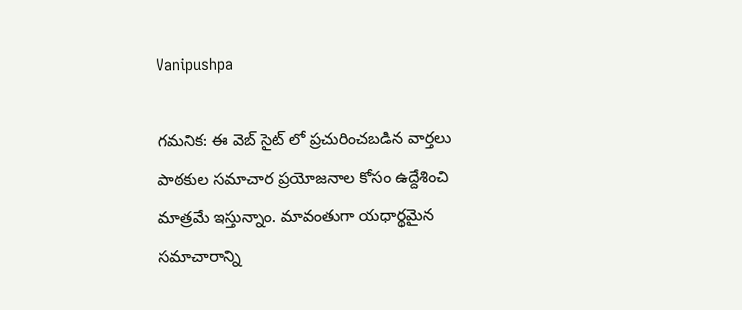Vanipushpa

గమనిక: ఈ వెబ్ సైట్ లో ప్రచురించబడిన వార్తలు పాఠకుల సమాచార ప్రయోజనాల కోసం ఉద్దేశించి మాత్రమే ఇస్తున్నాం. మావంతుగా యధార్థమైన సమాచారాన్ని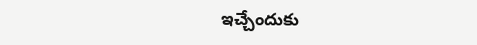ఇచ్చేందుకు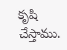కృషి చేస్తాము.